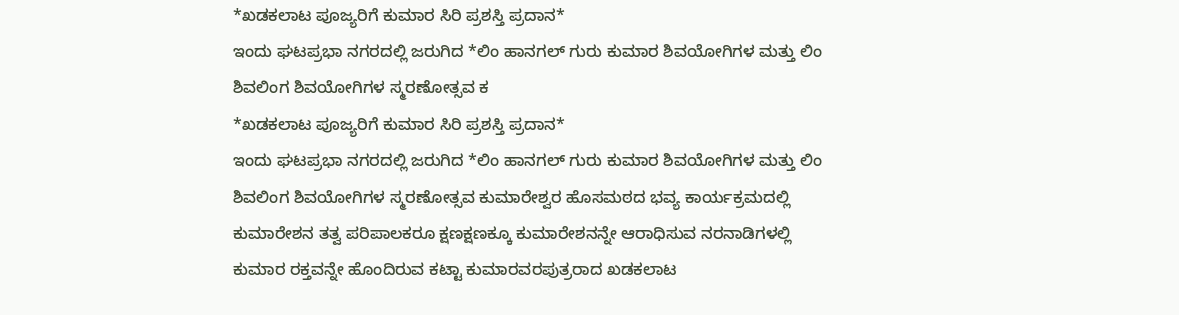*ಖಡಕಲಾಟ ಪೂಜ್ಯರಿಗೆ ಕುಮಾರ ಸಿರಿ ಪ್ರಶಸ್ತಿ ಪ್ರದಾನ*
ಇಂದು ಘಟಪ್ರಭಾ ನಗರದಲ್ಲಿ ಜರುಗಿದ *ಲಿಂ ಹಾನಗಲ್ ಗುರು ಕುಮಾರ ಶಿವಯೋಗಿಗಳ ಮತ್ತು ಲಿಂ ಶಿವಲಿಂಗ ಶಿವಯೋಗಿಗಳ ಸ್ಮರಣೋತ್ಸವ ಕ
*ಖಡಕಲಾಟ ಪೂಜ್ಯರಿಗೆ ಕುಮಾರ ಸಿರಿ ಪ್ರಶಸ್ತಿ ಪ್ರದಾನ*
ಇಂದು ಘಟಪ್ರಭಾ ನಗರದಲ್ಲಿ ಜರುಗಿದ *ಲಿಂ ಹಾನಗಲ್ ಗುರು ಕುಮಾರ ಶಿವಯೋಗಿಗಳ ಮತ್ತು ಲಿಂ ಶಿವಲಿಂಗ ಶಿವಯೋಗಿಗಳ ಸ್ಮರಣೋತ್ಸವ ಕುಮಾರೇಶ್ವರ ಹೊಸಮಠದ ಭವ್ಯ ಕಾರ್ಯಕ್ರಮದಲ್ಲಿ ಕುಮಾರೇಶನ ತತ್ವ ಪರಿಪಾಲಕರೂ ಕ್ಷಣಕ್ಷಣಕ್ಕೂ ಕುಮಾರೇಶನನ್ನೇ ಆರಾಧಿಸುವ ನರನಾಡಿಗಳಲ್ಲಿ ಕುಮಾರ ರಕ್ತವನ್ನೇ ಹೊಂದಿರುವ ಕಟ್ಟಾ ಕುಮಾರವರಪುತ್ರರಾದ ಖಡಕಲಾಟ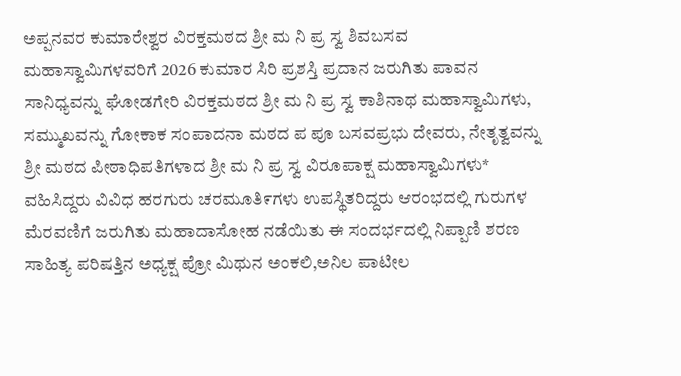ಅಪ್ಪನವರ ಕುಮಾರೇಶ್ವರ ವಿರಕ್ತಮಠದ ಶ್ರೀ ಮ ನಿ ಪ್ರ ಸ್ವ ಶಿವಬಸವ ಮಹಾಸ್ವಾಮಿಗಳವರಿಗೆ 2026 ಕುಮಾರ ಸಿರಿ ಪ್ರಶಸ್ತಿ ಪ್ರದಾನ ಜರುಗಿತು ಪಾವನ ಸಾನಿಧ್ಯವನ್ನು ಘೋಡಗೇರಿ ವಿರಕ್ತಮಠದ ಶ್ರೀ ಮ ನಿ ಪ್ರ ಸ್ವ ಕಾಶಿನಾಥ ಮಹಾಸ್ವಾಮಿಗಳು, ಸಮ್ಮುಖವನ್ನು ಗೋಕಾಕ ಸಂಪಾದನಾ ಮಠದ ಪ ಪೂ ಬಸವಪ್ರಭು ದೇವರು, ನೇತೃತ್ವವನ್ನು ಶ್ರೀ ಮಠದ ಪೀಠಾಧಿಪತಿಗಳಾದ ಶ್ರೀ ಮ ನಿ ಪ್ರ ಸ್ವ ವಿರೂಪಾಕ್ಷ ಮಹಾಸ್ವಾಮಿಗಳು* ವಹಿಸಿದ್ದರು ವಿವಿಧ ಹರಗುರು ಚರಮೂತಿ೯ಗಳು ಉಪಸ್ಥಿತರಿದ್ದರು ಆರಂಭದಲ್ಲಿ ಗುರುಗಳ ಮೆರವಣಿಗೆ ಜರುಗಿತು ಮಹಾದಾಸೋಹ ನಡೆಯಿತು ಈ ಸಂದರ್ಭದಲ್ಲಿ ನಿಪ್ಪಾಣಿ ಶರಣ ಸಾಹಿತ್ಯ ಪರಿಷತ್ತಿನ ಅಧ್ಯಕ್ಷ ಪ್ರೋ ಮಿಥುನ ಅಂಕಲಿ,ಅನಿಲ ಪಾಟೀಲ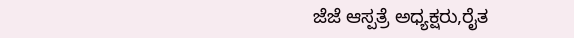ಜೆಜೆ ಆಸ್ಪತ್ರೆ ಅಧ್ಯಕ್ಷರು,ರೈತ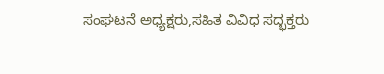ಸಂಘಟನೆ ಅಧ್ಯಕ್ಷರು,ಸಹಿತ ವಿವಿಧ ಸದ್ಭಕ್ತರು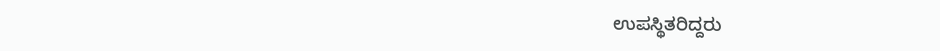ಉಪಸ್ಥಿತರಿದ್ದರು